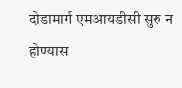दोडामार्ग एमआयडीसी सुरु न होण्यास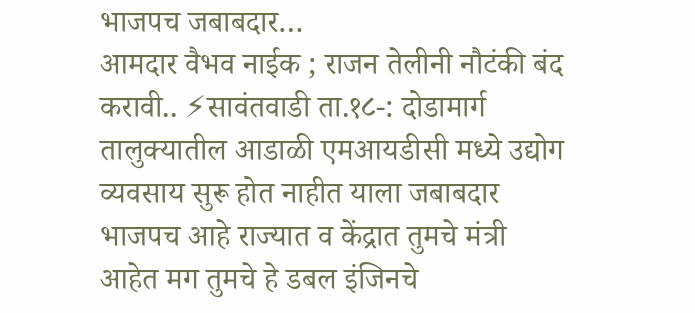भाजपच जबाबदार…
आमदार वैभव नाईक ; राजन तेलीनी नौटंकी बंद करावी.. ⚡सावंतवाडी ता.१८-: दोडामार्ग तालुक्यातील आडाळी एमआयडीसी मध्ये उद्योग व्यवसाय सुरू होत नाहीत याला जबाबदार भाजपच आहे राज्यात व केंद्रात तुमचे मंत्री आहेत मग तुमचे हे डबल इंजिनचे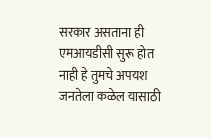सरकार असताना ही एमआयडीसी सुरू होत नाही हे तुमचे अपयश जनतेला कळेल यासाठी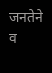जनतेने व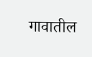गावातील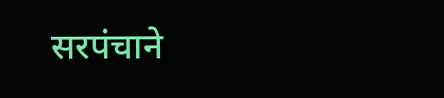सरपंचाने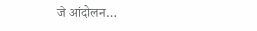जे आंदोलन…